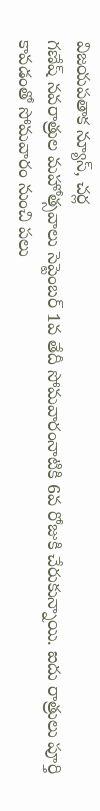విజయపతాక న్యూస్, చర్ల
గణేష్ నవరాత్రుల మహోత్సవాలు సెప్టెంబర్ 1వ తేదీ సోమవారంనాటికి 6వ రోజుకి చేరుకున్నాయి. ఐదు రాత్రులు పూర్తి కావడంతో సోమవారం నుంచి పలు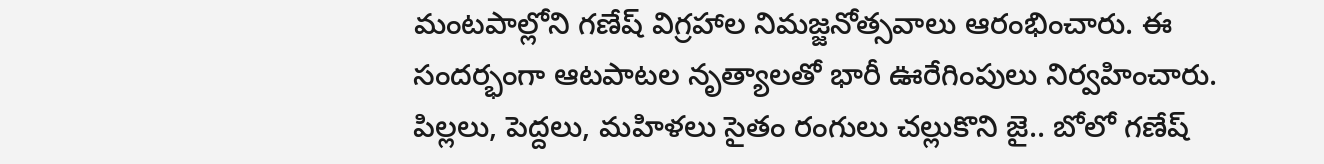మంటపాల్లోని గణేష్ విగ్రహాల నిమజ్జనోత్సవాలు ఆరంభించారు. ఈ సందర్భంగా ఆటపాటల నృత్యాలతో భారీ ఊరేగింపులు నిర్వహించారు. పిల్లలు, పెద్దలు, మహిళలు సైతం రంగులు చల్లుకొని జై.. బోలో గణేష్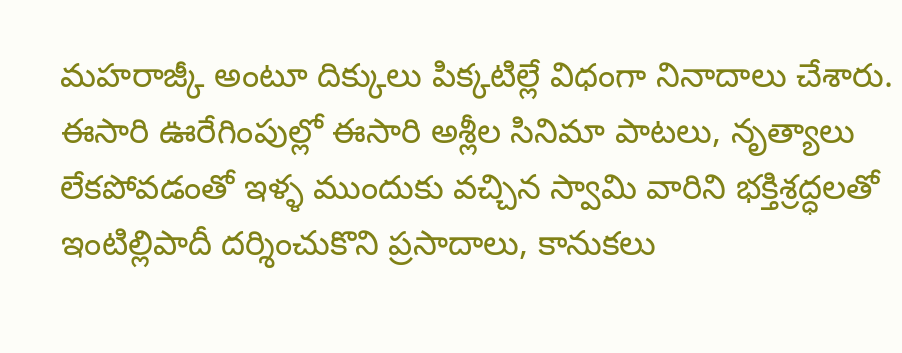మహరాజ్కీ అంటూ దిక్కులు పిక్కటిల్లే విధంగా నినాదాలు చేశారు. ఈసారి ఊరేగింపుల్లో ఈసారి అశ్లీల సినిమా పాటలు, నృత్యాలు లేకపోవడంతో ఇళ్ళ ముందుకు వచ్చిన స్వామి వారిని భక్తిశ్రద్ధలతో ఇంటిల్లిపాదీ దర్శించుకొని ప్రసాదాలు, కానుకలు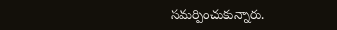సమర్పించుకున్నారు.